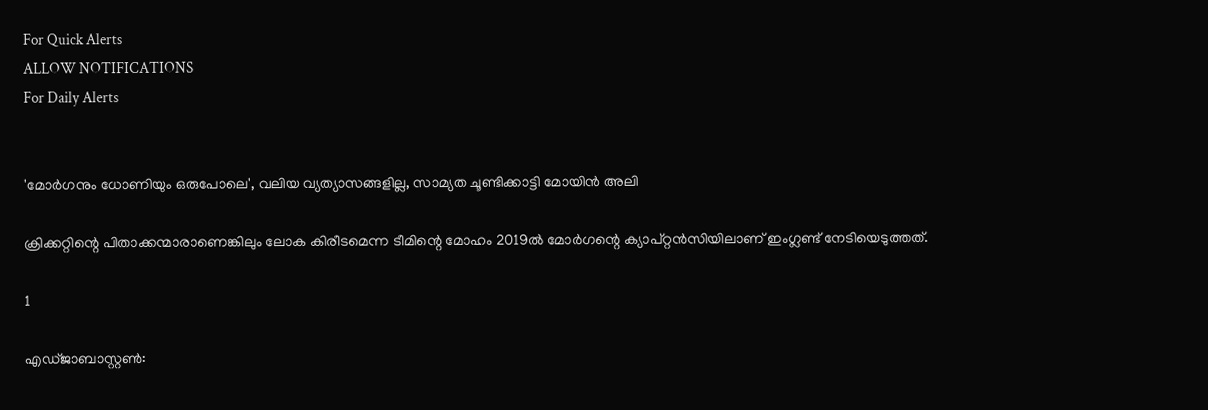For Quick Alerts
ALLOW NOTIFICATIONS
For Daily Alerts


'മോര്‍ഗനും ധോണിയും ഒരുപോലെ', വലിയ വ്യത്യാസങ്ങളില്ല, സാമ്യത ചൂണ്ടിക്കാട്ടി മോയിന്‍ അലി

ക്രിക്കറ്റിന്റെ പിതാക്കന്മാരാണെങ്കിലും ലോക കിരീടമെന്ന ടീമിന്റെ മോഹം 2019ല്‍ മോര്‍ഗന്റെ ക്യാപ്റ്റന്‍സിയിലാണ് ഇംഗ്ലണ്ട് നേടിയെടുത്തത്.

1

എഡ്ജാബാസ്റ്റണ്‍: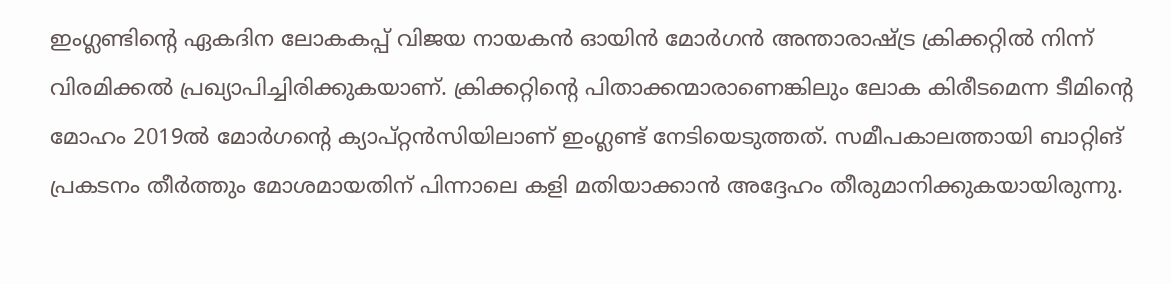ഇംഗ്ലണ്ടിന്റെ ഏകദിന ലോകകപ്പ് വിജയ നായകന്‍ ഓയിന്‍ മോര്‍ഗന്‍ അന്താരാഷ്ട്ര ക്രിക്കറ്റില്‍ നിന്ന് വിരമിക്കല്‍ പ്രഖ്യാപിച്ചിരിക്കുകയാണ്. ക്രിക്കറ്റിന്റെ പിതാക്കന്മാരാണെങ്കിലും ലോക കിരീടമെന്ന ടീമിന്റെ മോഹം 2019ല്‍ മോര്‍ഗന്റെ ക്യാപ്റ്റന്‍സിയിലാണ് ഇംഗ്ലണ്ട് നേടിയെടുത്തത്. സമീപകാലത്തായി ബാറ്റിങ് പ്രകടനം തീര്‍ത്തും മോശമായതിന് പിന്നാലെ കളി മതിയാക്കാന്‍ അദ്ദേഹം തീരുമാനിക്കുകയായിരുന്നു.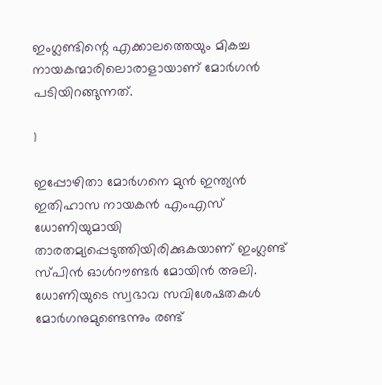ഇംഗ്ലണ്ടിന്റെ എക്കാലത്തെയും മികച്ച നായകന്മാരിലൊരാളായാണ് മോര്‍ഗന്‍ പടിയിറങ്ങുന്നത്.

1

ഇപ്പോഴിതാ മോര്‍ഗനെ മുന്‍ ഇന്ത്യന്‍ ഇതിഹാസ നായകന്‍ എംഎസ് ധോണിയുമായി താരതമ്യപ്പെടുത്തിയിരിക്കുകയാണ് ഇംഗ്ലണ്ട് സ്പിന്‍ ഓള്‍റൗണ്ടര്‍ മോയിന്‍ അലി. ധോണിയുടെ സ്വഭാവ സവിശേഷതകള്‍ മോര്‍ഗനുമുണ്ടെന്നും രണ്ട്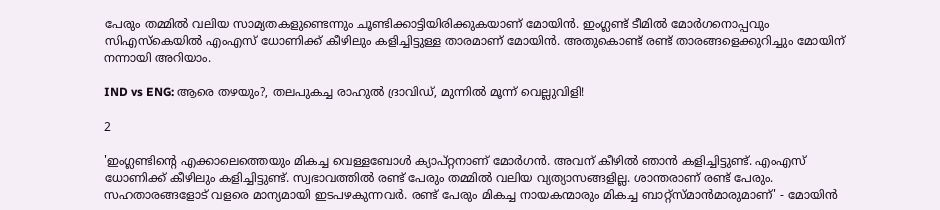പേരും തമ്മില്‍ വലിയ സാമ്യതകളുണ്ടെന്നും ചൂണ്ടിക്കാട്ടിയിരിക്കുകയാണ് മോയിന്‍. ഇംഗ്ലണ്ട് ടീമില്‍ മോര്‍ഗനൊപ്പവും സിഎസ്‌കെയില്‍ എംഎസ് ധോണിക്ക് കീഴിലും കളിച്ചിട്ടുള്ള താരമാണ് മോയിന്‍. അതുകൊണ്ട് രണ്ട് താരങ്ങളെക്കുറിച്ചും മോയിന് നന്നായി അറിയാം.

IND vs ENG: ആരെ തഴയും?, തലപുകച്ച രാഹുല്‍ ദ്രാവിഡ്, മുന്നില്‍ മൂന്ന് വെല്ലുവിളി!

2

'ഇംഗ്ലണ്ടിന്റെ എക്കാലെത്തെയും മികച്ച വെള്ളബോള്‍ ക്യാപ്റ്റനാണ് മോര്‍ഗന്‍. അവന് കീഴില്‍ ഞാന്‍ കളിച്ചിട്ടുണ്ട്. എംഎസ് ധോണിക്ക് കീഴിലും കളിച്ചിട്ടുണ്ട്. സ്വഭാവത്തില്‍ രണ്ട് പേരും തമ്മില്‍ വലിയ വ്യത്യാസങ്ങളില്ല. ശാന്തരാണ് രണ്ട് പേരും. സഹതാരങ്ങളോട് വളരെ മാന്യമായി ഇടപഴകുന്നവര്‍. രണ്ട് പേരും മികച്ച നായകന്മാരും മികച്ച ബാറ്റ്‌സ്മാന്‍മാരുമാണ്' - മോയിന്‍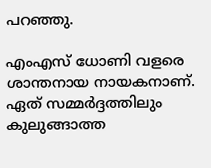പറഞ്ഞു.

എംഎസ് ധോണി വളരെ ശാന്തനായ നായകനാണ്. ഏത് സമ്മര്‍ദ്ദത്തിലും കുലുങ്ങാത്ത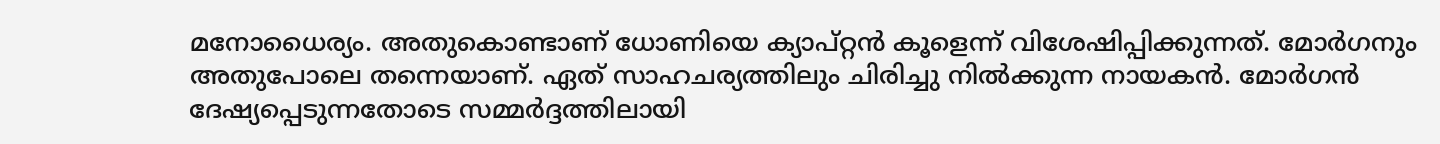മനോധൈര്യം. അതുകൊണ്ടാണ് ധോണിയെ ക്യാപ്റ്റന്‍ കൂളെന്ന് വിശേഷിപ്പിക്കുന്നത്. മോര്‍ഗനും അതുപോലെ തന്നെയാണ്. ഏത് സാഹചര്യത്തിലും ചിരിച്ചു നില്‍ക്കുന്ന നായകന്‍. മോര്‍ഗന്‍ ദേഷ്യപ്പെടുന്നതോടെ സമ്മര്‍ദ്ദത്തിലായി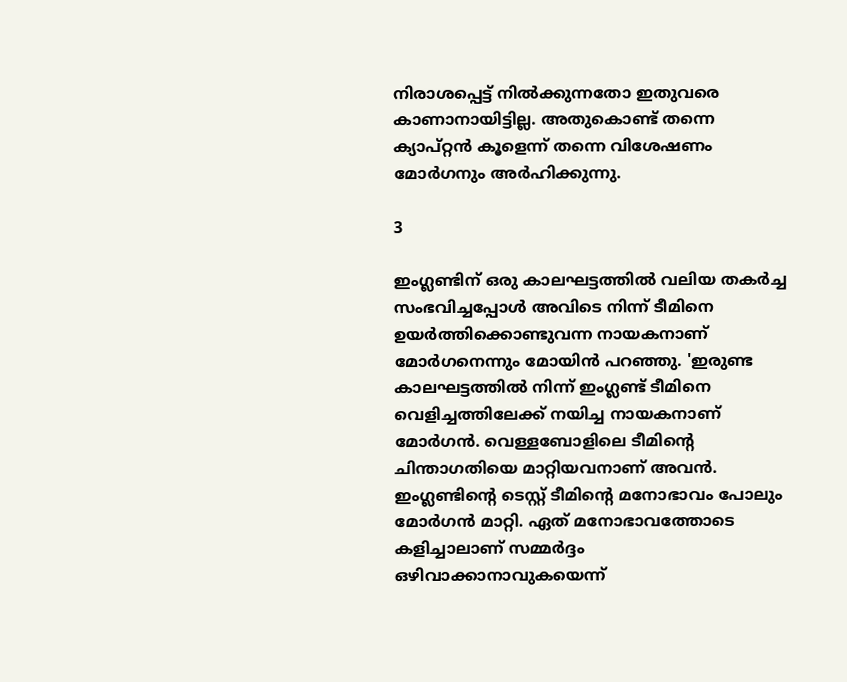നിരാശപ്പെട്ട് നില്‍ക്കുന്നതോ ഇതുവരെ കാണാനായിട്ടില്ല. അതുകൊണ്ട് തന്നെ ക്യാപ്റ്റന്‍ കൂളെന്ന് തന്നെ വിശേഷണം മോര്‍ഗനും അര്‍ഹിക്കുന്നു.

3

ഇംഗ്ലണ്ടിന് ഒരു കാലഘട്ടത്തില്‍ വലിയ തകര്‍ച്ച സംഭവിച്ചപ്പോള്‍ അവിടെ നിന്ന് ടീമിനെ ഉയര്‍ത്തിക്കൊണ്ടുവന്ന നായകനാണ് മോര്‍ഗനെന്നും മോയിന്‍ പറഞ്ഞു. 'ഇരുണ്ട കാലഘട്ടത്തില്‍ നിന്ന് ഇംഗ്ലണ്ട് ടീമിനെ വെളിച്ചത്തിലേക്ക് നയിച്ച നായകനാണ് മോര്‍ഗന്‍. വെള്ളബോളിലെ ടീമിന്റെ ചിന്താഗതിയെ മാറ്റിയവനാണ് അവന്‍. ഇംഗ്ലണ്ടിന്റെ ടെസ്റ്റ് ടീമിന്റെ മനോഭാവം പോലും മോര്‍ഗന്‍ മാറ്റി. ഏത് മനോഭാവത്തോടെ കളിച്ചാലാണ് സമ്മര്‍ദ്ദം ഒഴിവാക്കാനാവുകയെന്ന്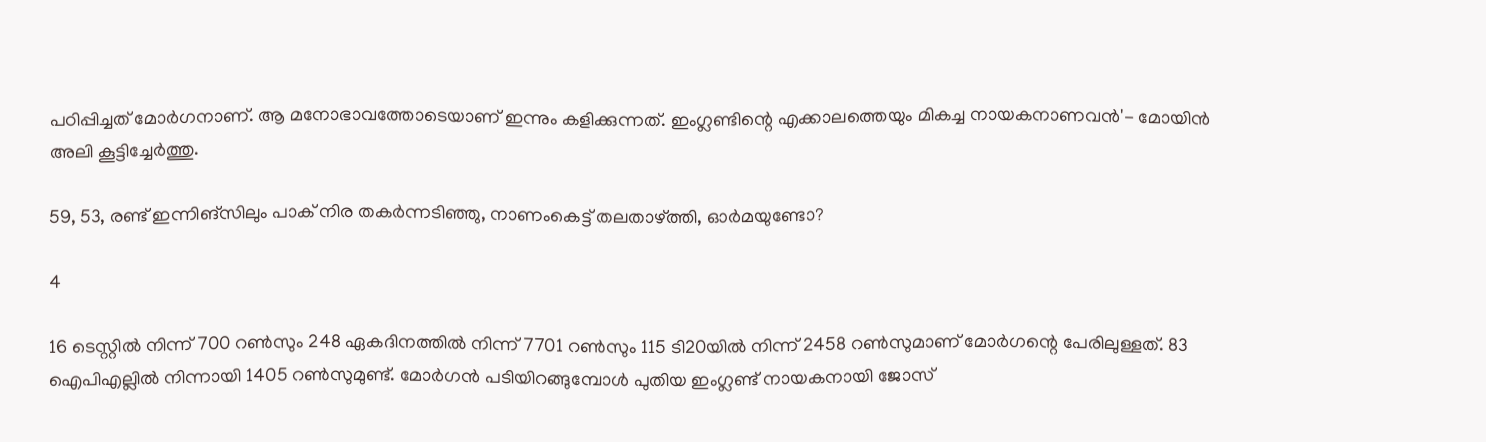പഠിപ്പിച്ചത് മോര്‍ഗനാണ്. ആ മനോഭാവത്തോടെയാണ് ഇന്നും കളിക്കുന്നത്. ഇംഗ്ലണ്ടിന്റെ എക്കാലത്തെയും മികച്ച നായകനാണവന്‍'- മോയിന്‍ അലി കൂട്ടിച്ചേര്‍ത്തു.

59, 53, രണ്ട് ഇന്നിങ്‌സിലും പാക് നിര തകര്‍ന്നടിഞ്ഞു, നാണംകെട്ട് തലതാഴ്ത്തി, ഓര്‍മയുണ്ടോ?

4

16 ടെസ്റ്റില്‍ നിന്ന് 700 റണ്‍സും 248 ഏകദിനത്തില്‍ നിന്ന് 7701 റണ്‍സും 115 ടി20യില്‍ നിന്ന് 2458 റണ്‍സുമാണ് മോര്‍ഗന്റെ പേരിലുള്ളത്. 83 ഐപിഎല്ലില്‍ നിന്നായി 1405 റണ്‍സുമുണ്ട്. മോര്‍ഗന്‍ പടിയിറങ്ങുമ്പോള്‍ പുതിയ ഇംഗ്ലണ്ട് നായകനായി ജോസ്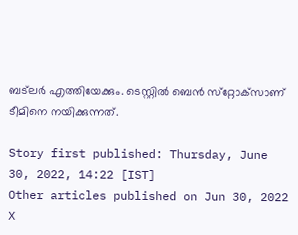ബട്‌ലര്‍ എത്തിയേക്കും. ടെസ്റ്റില്‍ ബെന്‍ സ്‌റ്റോക്‌സാണ് ടീമിനെ നയിക്കുന്നത്.

Story first published: Thursday, June 30, 2022, 14:22 [IST]
Other articles published on Jun 30, 2022
X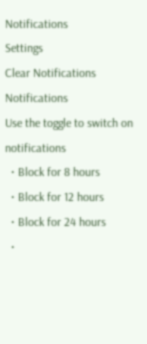Notifications
Settings
Clear Notifications
Notifications
Use the toggle to switch on notifications
  • Block for 8 hours
  • Block for 12 hours
  • Block for 24 hours
  •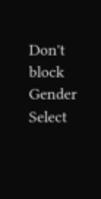Don't block
Gender
Select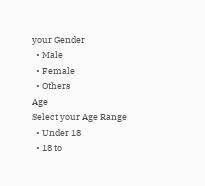your Gender
  • Male
  • Female
  • Others
Age
Select your Age Range
  • Under 18
  • 18 to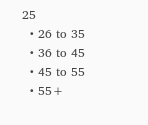25
  • 26 to 35
  • 36 to 45
  • 45 to 55
  • 55+